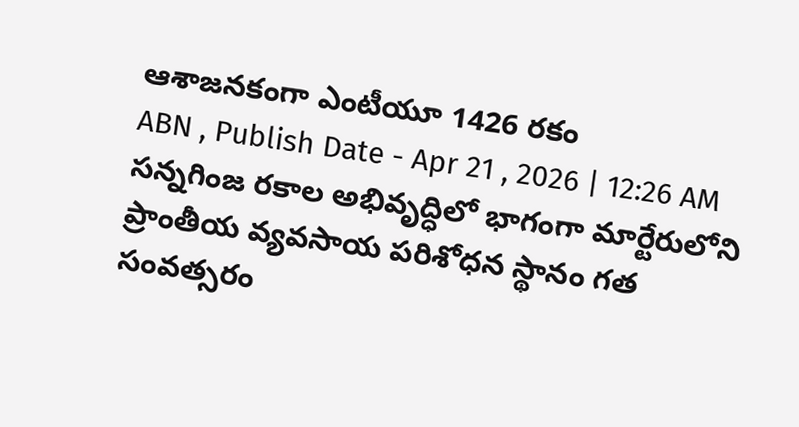ఆశాజనకంగా ఎంటీయూ 1426 రకం
ABN , Publish Date - Apr 21 , 2026 | 12:26 AM
సన్నగింజ రకాల అభివృద్ధిలో భాగంగా మార్టేరులోని ప్రాంతీయ వ్యవసాయ పరిశోధన స్థానం గత సంవత్సరం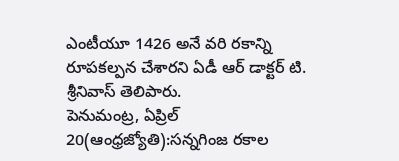ఎంటీయూ 1426 అనే వరి రకాన్ని రూపకల్పన చేశారని ఏడీ ఆర్ డాక్టర్ టి. శ్రీనివాస్ తెలిపారు.
పెనుమంట్ర, ఏప్రిల్ 20(ఆంధ్రజ్యోతి):సన్నగింజ రకాల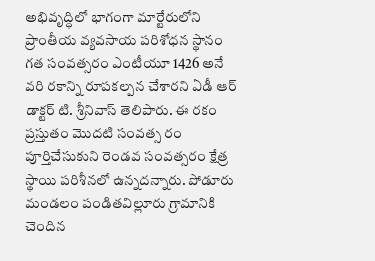అభివృద్ధిలో భాగంగా మార్టేరులోని ప్రాంతీయ వ్యవసాయ పరిశోధన స్థానం గత సంవత్సరం ఎంటీయూ 1426 అనే వరి రకాన్ని రూపకల్పన చేశారని ఏడీ ఆర్ డాక్టర్ టి. శ్రీనివాస్ తెలిపారు. ఈ రకం ప్రస్తుతం మొదటి సంవత్స రం పూర్తిచేసుకుని రెండవ సంవత్సరం క్షేత్ర స్థాయి పరిశీనలో ఉన్నదన్నారు. పోడూరు మండలం పండితవిల్లూరు గ్రామానికి చెందిన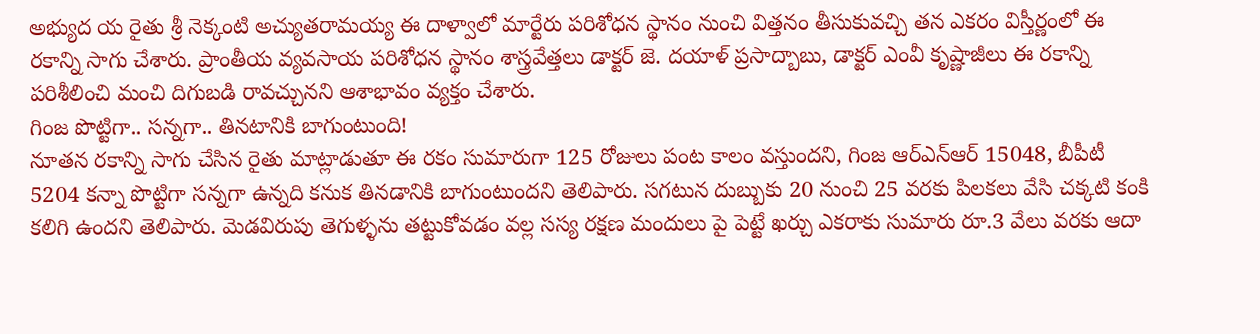అభ్యుద య రైతు శ్రీ నెక్కంటి అచ్యుతరామయ్య ఈ దాళ్వాలో మార్టేరు పరిశోధన స్థానం నుంచి విత్తనం తీసుకువచ్చి తన ఎకరం విస్తీర్ణంలో ఈ రకాన్ని సాగు చేశారు. ప్రాంతీయ వ్యవసాయ పరిశోధన స్థానం శాస్త్రవేత్తలు డాక్టర్ జె. దయాళ్ ప్రసాద్బాబు, డాక్టర్ ఎంవీ కృష్ణాజీలు ఈ రకాన్ని పరిశీలించి మంచి దిగుబడి రావచ్చునని ఆశాభావం వ్యక్తం చేశారు.
గింజ పొట్టిగా.. సన్నగా.. తినటానికి బాగుంటుంది!
నూతన రకాన్ని సాగు చేసిన రైతు మాట్లాడుతూ ఈ రకం సుమారుగా 125 రోజులు పంట కాలం వస్తుందని, గింజ ఆర్ఎన్ఆర్ 15048, బీపీటీ 5204 కన్నా పొట్టిగా సన్నగా ఉన్నది కనుక తినడానికి బాగుంటుందని తెలిపారు. సగటున దుబ్బుకు 20 నుంచి 25 వరకు పిలకలు వేసి చక్కటి కంకి కలిగి ఉందని తెలిపారు. మెడవిరుపు తెగుళ్ళను తట్టుకోవడం వల్ల సస్య రక్షణ మందులు పై పెట్టే ఖర్చు ఎకరాకు సుమారు రూ.3 వేలు వరకు ఆదా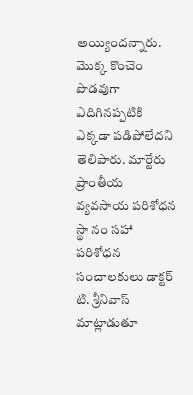అయ్యిందన్నారు. మొక్క కొంచెం పొడవుగా ఎదిగినప్పటికి ఎక్కడా పడిపోలేదని తెలిపారు. మార్టేరు ప్రాంతీయ వ్యవసాయ పరిశోధన స్థా నం సహా పరిశోధన సంచాలకులు డాక్టర్ టి. శ్రీనివాస్ మాట్లాడుతూ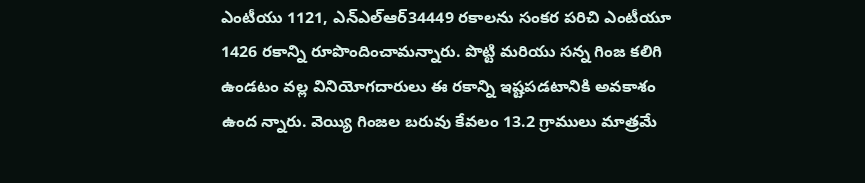ఎంటీయు 1121, ఎన్ఎల్ఆర్34449 రకాలను సంకర పరిచి ఎంటీయూ 1426 రకాన్ని రూపొందించామన్నారు. పొట్టి మరియు సన్న గింజ కలిగి ఉండటం వల్ల వినియోగదారులు ఈ రకాన్ని ఇష్టపడటానికి అవకాశం ఉంద న్నారు. వెయ్యి గింజల బరువు కేవలం 13.2 గ్రాములు మాత్రమే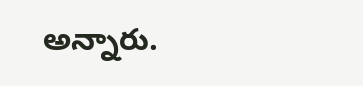అన్నారు.